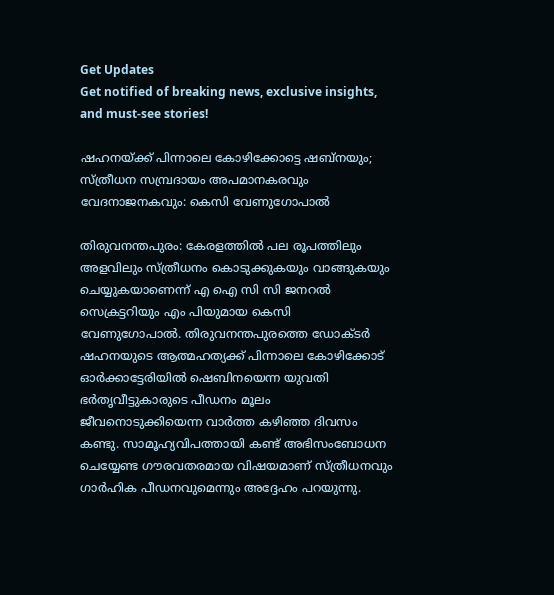Get Updates
Get notified of breaking news, exclusive insights, and must-see stories!

ഷഹനയ്ക്ക് പിന്നാലെ കോഴിക്കോട്ടെ ഷബ്നയും; സ്ത്രീധന സമ്പ്രദായം അപമാനകരവും വേദനാജനകവും: കെസി വേണുഗോപാല്‍

തിരുവനന്തപുരം: കേരളത്തിൽ പല രൂപത്തിലും അളവിലും സ്ത്രീധനം കൊടുക്കുകയും വാങ്ങുകയും ചെയ്യുകയാണെന്ന് എ ഐ സി സി ജനറല്‍ സെക്രട്ടറിയും എം പിയുമായ കെസി വേണുഗോപാല്‍. തിരുവനന്തപുരത്തെ ഡോക്ടർ ഷഹനയുടെ ആത്മഹത്യക്ക് പിന്നാലെ കോഴിക്കോട് ഓർക്കാട്ടേരിയിൽ ഷെബിനയെന്ന യുവതി ഭർതൃവീട്ടുകാരുടെ പീഡനം മൂലം ജീവനൊടുക്കിയെന്ന വാർത്ത കഴിഞ്ഞ ദിവസം കണ്ടു. സാമൂഹ്യവിപത്തായി കണ്ട് അഭിസംബോധന ചെയ്യേണ്ട ഗൗരവതരമായ വിഷയമാണ് സ്ത്രീധനവും ഗാര്‍ഹിക പീഡനവുമെന്നും അദ്ദേഹം പറയുന്നു.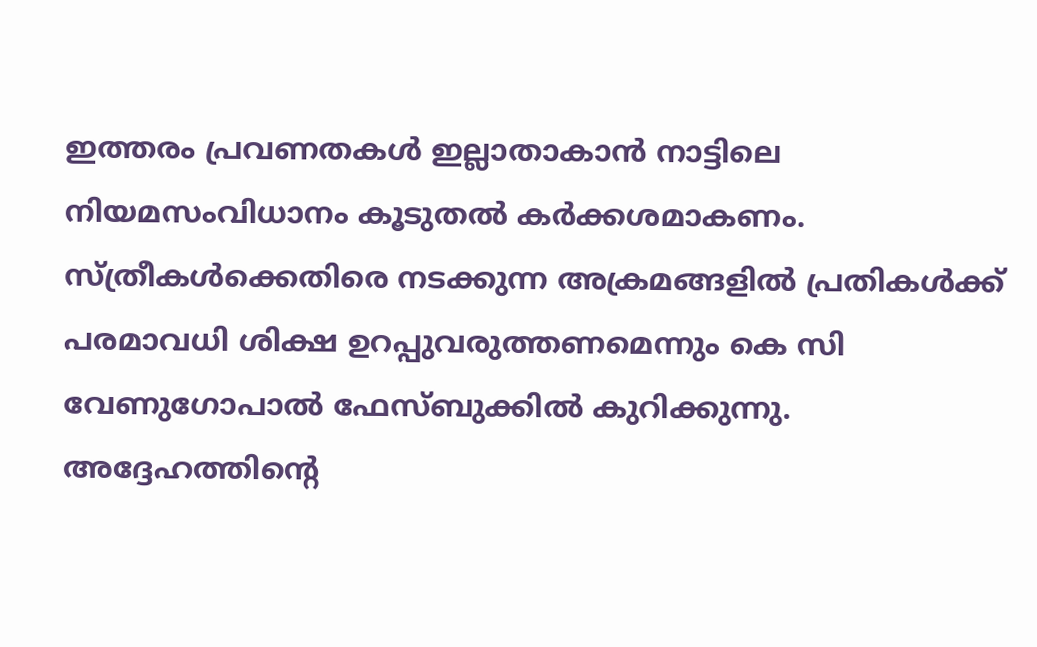ഇത്തരം പ്രവണതകള്‍ ഇല്ലാതാകാന്‍ നാട്ടിലെ നിയമസംവിധാനം കൂടുതൽ കർക്കശമാകണം. സ്ത്രീകൾക്കെതിരെ നടക്കുന്ന അക്രമങ്ങളിൽ പ്രതികൾക്ക് പരമാവധി ശിക്ഷ ഉറപ്പുവരുത്തണമെന്നും കെ സി വേണുഗോപാല്‍ ഫേസ്ബുക്കില്‍ കുറിക്കുന്നു. അദ്ദേഹത്തിന്റെ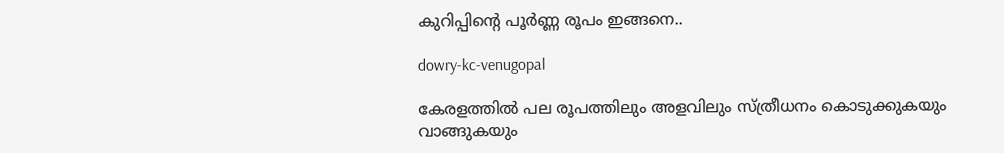കുറിപ്പിന്റെ പൂർണ്ണ രൂപം ഇങ്ങനെ..

dowry-kc-venugopal

കേരളത്തിൽ പല രൂപത്തിലും അളവിലും സ്ത്രീധനം കൊടുക്കുകയും വാങ്ങുകയും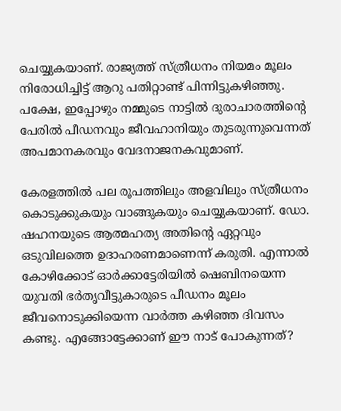ചെയ്യുകയാണ്. രാജ്യത്ത് സ്ത്രീധനം നിയമം മൂലം നിരോധിച്ചിട്ട് ആറു പതിറ്റാണ്ട് പിന്നിട്ടുകഴിഞ്ഞു. പക്ഷേ, ഇപ്പോഴും നമ്മുടെ നാട്ടിൽ ദുരാചാരത്തിന്റെ പേരിൽ പീഡനവും ജീവഹാനിയും തുടരുന്നുവെന്നത് അപമാനകരവും വേദനാജനകവുമാണ്.

കേരളത്തിൽ പല രൂപത്തിലും അളവിലും സ്ത്രീധനം കൊടുക്കുകയും വാങ്ങുകയും ചെയ്യുകയാണ്. ഡോ. ഷഹനയുടെ ആത്മഹത്യ അതിന്റെ ഏറ്റവും ഒടുവിലത്തെ ഉദാഹരണമാണെന്ന് കരുതി. എന്നാൽ കോഴിക്കോട് ഓർക്കാട്ടേരിയിൽ ഷെബിനയെന്ന യുവതി ഭർതൃവീട്ടുകാരുടെ പീഡനം മൂലം ജീവനൊടുക്കിയെന്ന വാർത്ത കഴിഞ്ഞ ദിവസം കണ്ടു. എങ്ങോട്ടേക്കാണ് ഈ നാട് പോകുന്നത്?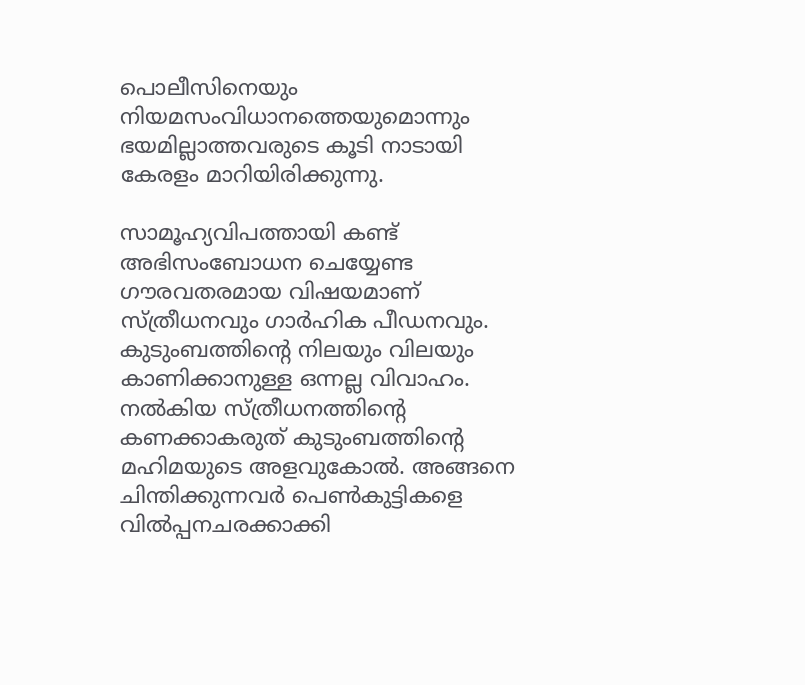പൊലീസിനെയും നിയമസംവിധാനത്തെയുമൊന്നും ഭയമില്ലാത്തവരുടെ കൂടി നാടായി കേരളം മാറിയിരിക്കുന്നു.

സാമൂഹ്യവിപത്തായി കണ്ട് അഭിസംബോധന ചെയ്യേണ്ട ഗൗരവതരമായ വിഷയമാണ് സ്ത്രീധനവും ഗാര്‍ഹിക പീഡനവും. കുടുംബത്തിന്‍റെ നിലയും വിലയും കാണിക്കാനുള്ള ഒന്നല്ല വിവാഹം. നൽകിയ സ്ത്രീധനത്തിന്റെ കണക്കാകരുത് കുടുംബത്തിന്‍റെ മഹിമയുടെ അളവുകോല്‍. അങ്ങനെ ചിന്തിക്കുന്നവര്‍ പെണ്‍കുട്ടികളെ വില്‍പ്പനചരക്കാക്കി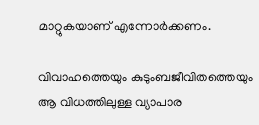മാറ്റുകയാണ് എന്നോര്‍ക്കണം.

വിവാഹത്തെയും കുടുംബജീവിതത്തെയും ആ വിധത്തിലുള്ള വ്യാപാര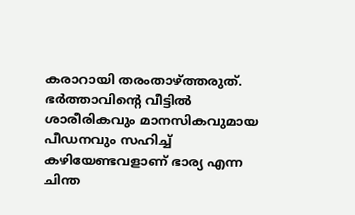കരാറായി തരംതാഴ്ത്തരുത്. ഭര്‍ത്താവിന്‍റെ വീട്ടില്‍ ശാരീരികവും മാനസികവുമായ പീഡനവും സഹിച്ച് കഴിയേണ്ടവളാണ് ഭാര്യ എന്ന ചിന്ത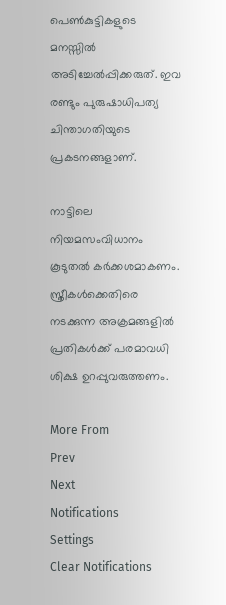പെണ്‍കുട്ടികളുടെ മനസ്സില്‍ അടിച്ചേല്‍പ്പിക്കരുത്. ഇവ രണ്ടും പുരുഷാധിപത്യ ചിന്താഗതിയുടെ പ്രകടനങ്ങളാണ്.

നാട്ടിലെ നിയമസംവിധാനം കൂടുതൽ കർക്കശമാകണം. സ്ത്രീകൾക്കെതിരെ നടക്കുന്ന അക്രമങ്ങളിൽ പ്രതികൾക്ക് പരമാവധി ശിക്ഷ ഉറപ്പുവരുത്തണം.

More From
Prev
Next
Notifications
Settings
Clear Notifications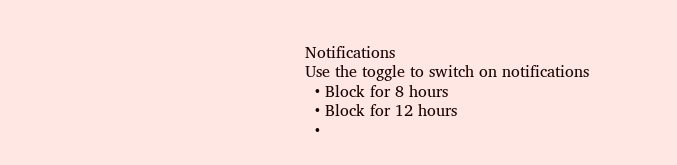Notifications
Use the toggle to switch on notifications
  • Block for 8 hours
  • Block for 12 hours
  •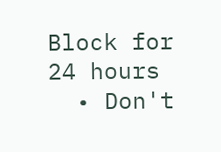Block for 24 hours
  • Don't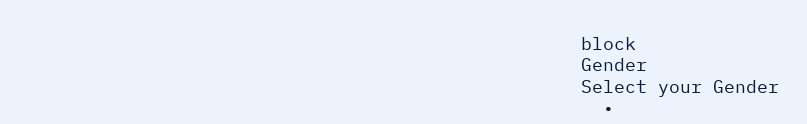block
Gender
Select your Gender
  •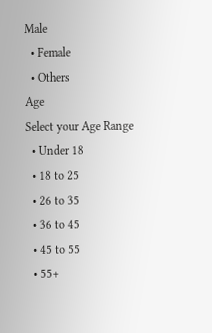Male
  • Female
  • Others
Age
Select your Age Range
  • Under 18
  • 18 to 25
  • 26 to 35
  • 36 to 45
  • 45 to 55
  • 55+